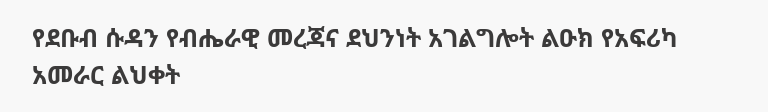የደቡብ ሱዳን የብሔራዊ መረጃና ደህንነት አገልግሎት ልዑክ የአፍሪካ አመራር ልህቀት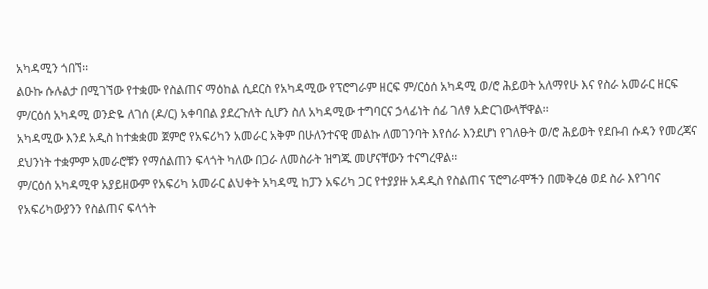አካዳሚን ጎበኘ፡፡
ልዑኩ ሱሉልታ በሚገኘው የተቋሙ የስልጠና ማዕከል ሲደርስ የአካዳሚው የፕሮግራም ዘርፍ ም/ርዕሰ አካዳሚ ወ/ሮ ሕይወት አለማየሁ እና የስራ አመራር ዘርፍ ም/ርዕሰ አካዳሚ ወንድዬ ለገሰ (ዶ/ር) አቀባበል ያደረጉለት ሲሆን ስለ አካዳሚው ተግባርና ኃላፊነት ሰፊ ገለፃ አድርገውላቸዋል፡፡
አካዳሚው እንደ አዲስ ከተቋቋመ ጀምሮ የአፍሪካን አመራር አቅም በሁለንተናዊ መልኩ ለመገንባት እየሰራ እንደሆነ የገለፁት ወ/ሮ ሕይወት የደቡብ ሱዳን የመረጃና ደህንነት ተቋምም አመራሮቹን የማሰልጠን ፍላጎት ካለው በጋራ ለመስራት ዝግጁ መሆናቸውን ተናግረዋል፡፡
ም/ርዕሰ አካዳሚዋ አያይዘውም የአፍሪካ አመራር ልህቀት አካዳሚ ከፓን አፍሪካ ጋር የተያያዙ አዳዲስ የስልጠና ፕሮግራሞችን በመቅረፅ ወደ ስራ እየገባና የአፍሪካውያንን የስልጠና ፍላጎት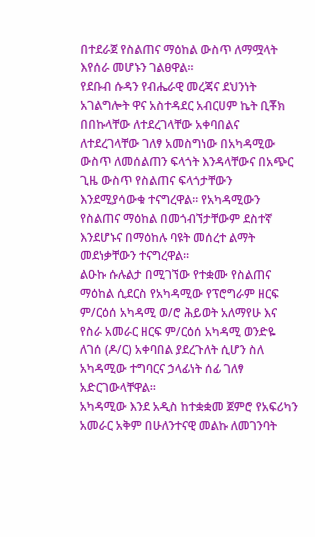በተደራጀ የስልጠና ማዕከል ውስጥ ለማሟላት እየሰራ መሆኑን ገልፀዋል፡፡
የደቡብ ሱዳን የብሔራዊ መረጃና ደህንነት አገልግሎት ዋና አስተዳደር አብርሀም ኬት ቢቾክ በበኩላቸው ለተደረገላቸው አቀባበልና ለተደረገላቸው ገለፃ አመስግነው በአካዳሚው ውስጥ ለመሰልጠን ፍላጎት እንዳላቸውና በአጭር ጊዜ ውስጥ የስልጠና ፍላጎታቸውን እንደሚያሳውቁ ተናግረዋል፡፡ የአካዳሚውን የስልጠና ማዕከል በመጎብኘታቸውም ደስተኛ እንደሆኑና በማዕከሉ ባዩት መሰረተ ልማት መደነቃቸውን ተናግረዋል፡፡
ልዑኩ ሱሉልታ በሚገኘው የተቋሙ የስልጠና ማዕከል ሲደርስ የአካዳሚው የፕሮግራም ዘርፍ ም/ርዕሰ አካዳሚ ወ/ሮ ሕይወት አለማየሁ እና የስራ አመራር ዘርፍ ም/ርዕሰ አካዳሚ ወንድዬ ለገሰ (ዶ/ር) አቀባበል ያደረጉለት ሲሆን ስለ አካዳሚው ተግባርና ኃላፊነት ሰፊ ገለፃ አድርገውላቸዋል፡፡
አካዳሚው እንደ አዲስ ከተቋቋመ ጀምሮ የአፍሪካን አመራር አቅም በሁለንተናዊ መልኩ ለመገንባት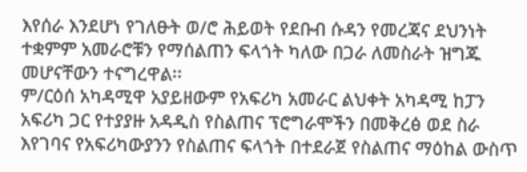እየሰራ እንደሆነ የገለፁት ወ/ሮ ሕይወት የደቡብ ሱዳን የመረጃና ደህንነት ተቋምም አመራሮቹን የማሰልጠን ፍላጎት ካለው በጋራ ለመስራት ዝግጁ መሆናቸውን ተናግረዋል፡፡
ም/ርዕሰ አካዳሚዋ አያይዘውም የአፍሪካ አመራር ልህቀት አካዳሚ ከፓን አፍሪካ ጋር የተያያዙ አዳዲስ የስልጠና ፕሮግራሞችን በመቅረፅ ወደ ስራ እየገባና የአፍሪካውያንን የስልጠና ፍላጎት በተደራጀ የስልጠና ማዕከል ውስጥ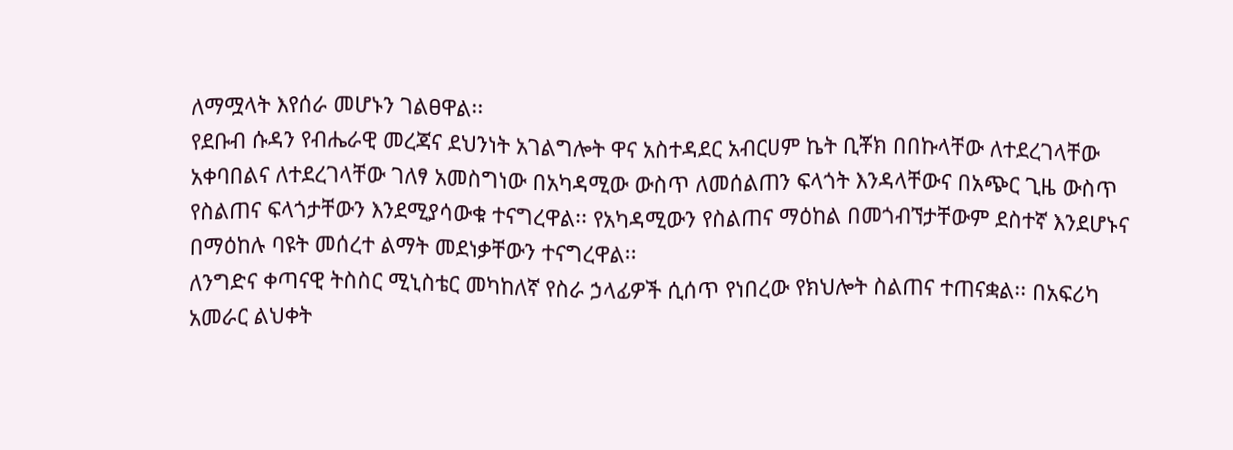ለማሟላት እየሰራ መሆኑን ገልፀዋል፡፡
የደቡብ ሱዳን የብሔራዊ መረጃና ደህንነት አገልግሎት ዋና አስተዳደር አብርሀም ኬት ቢቾክ በበኩላቸው ለተደረገላቸው አቀባበልና ለተደረገላቸው ገለፃ አመስግነው በአካዳሚው ውስጥ ለመሰልጠን ፍላጎት እንዳላቸውና በአጭር ጊዜ ውስጥ የስልጠና ፍላጎታቸውን እንደሚያሳውቁ ተናግረዋል፡፡ የአካዳሚውን የስልጠና ማዕከል በመጎብኘታቸውም ደስተኛ እንደሆኑና በማዕከሉ ባዩት መሰረተ ልማት መደነቃቸውን ተናግረዋል፡፡
ለንግድና ቀጣናዊ ትስስር ሚኒስቴር መካከለኛ የስራ ኃላፊዎች ሲሰጥ የነበረው የክህሎት ስልጠና ተጠናቋል፡፡ በአፍሪካ አመራር ልህቀት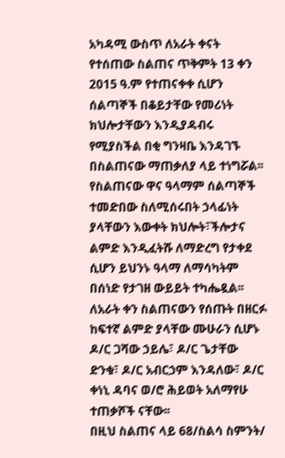አካዳሚ ውስጥ ለአራት ቀናት የተሰጠው ስልጠና ጥቅምት 13 ቀን 2015 ዓ.ም የተጠናቀቀ ሲሆን ሰልጣኞች በቆይታቸው የመሪነት ክህሎታቸውን እንዲያዳብሩ የሚያስችል በቂ ግንዛቤ እንዳገኙ በስልጠናው ማጠቃለያ ላይ ተነግሯል፡፡
የስልጠናው ዋና ዓላማም ሰልጣኞች ተመድበው ስለሚሰሩበት ኃላፊነት ያላቸውን እውቀት ክህሎት፣ችሎታና ልምድ እንዲፈትሹ ለማድረግ የታቀደ ሲሆን ይህንኑ ዓላማ ለማሳካትም በሰነድ የታገዘ ውይይት ተካሔዷል፡፡
ለአራት ቀን ስልጠናውን የሰጡት በዘርፉ ከፍተኛ ልምድ ያላቸው ሙሁራን ሲሆኑ ዶ/ር ጋሻው ኃይሌ፣ ዶ/ር ጌታቸው ድንቁ፣ ዶ/ር አብርኃም እንዳለው፣ ዶ/ር ቀነኒ ዳባና ወ/ሮ ሕይወት አለማየሁ ተጠቃሾች ናቸው፡፡
በዚህ ስልጠና ላይ 68/ስልሳ ስምንት/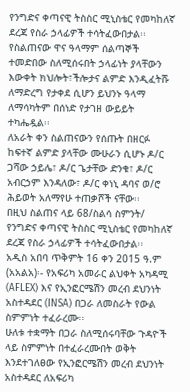የንግድና ቀጣናዊ ትስስር ሚኒስቴር የመካከለኛ ደረጃ የስራ ኃላፊዎች ተሳትፈውበታል፡፡
የስልጠናው ዋና ዓላማም ሰልጣኞች ተመድበው ስለሚሰሩበት ኃላፊነት ያላቸውን እውቀት ክህሎት፣ችሎታና ልምድ እንዲፈትሹ ለማድረግ የታቀደ ሲሆን ይህንኑ ዓላማ ለማሳካትም በሰነድ የታገዘ ውይይት ተካሔዷል፡፡
ለአራት ቀን ስልጠናውን የሰጡት በዘርፉ ከፍተኛ ልምድ ያላቸው ሙሁራን ሲሆኑ ዶ/ር ጋሻው ኃይሌ፣ ዶ/ር ጌታቸው ድንቁ፣ ዶ/ር አብርኃም እንዳለው፣ ዶ/ር ቀነኒ ዳባና ወ/ሮ ሕይወት አለማየሁ ተጠቃሾች ናቸው፡፡
በዚህ ስልጠና ላይ 68/ስልሳ ስምንት/ የንግድና ቀጣናዊ ትስስር ሚኒስቴር የመካከለኛ ደረጃ የስራ ኃላፊዎች ተሳትፈውበታል፡፡
አዲስ አበባ ጥቅምት 16 ቀን 2015 ዓ.ም (አአልአ)፡- የአፍሪካ አመራር ልህቀት አካዳሚ (AFLEX) እና የኢንፎርሜሽን መረብ ደህንነት አስተዳደር (INSA) በጋራ ለመስራት የውል ስምምነት ተፈራረሙ፡፡
ሁለቱ ተቋማት በጋራ ስለሚሰሩባቸው ጉዳዮች ላይ ስምምነት በተፈራረሙበት ወቅት እንደተገለፀው የኢንፎርሜሽን መረብ ደህንነት አስተዳደር ለአፍሪካ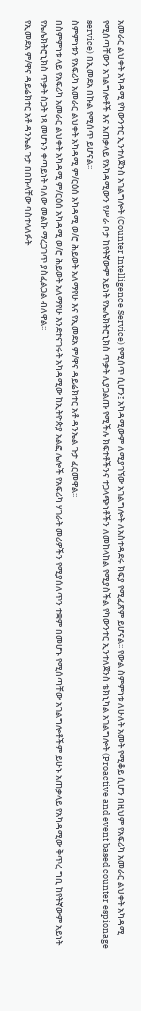አመራር ልህቀት አካዳሚ የካውንተር ኢንተለጀንስ አገልግሎት (Counter Intelligence Service) የሚሰጥ ሲሆን፤ አካዳሚውም ለሚያገኘው አገልግሎት ለአስተዳደሩ ክፍያ የሚፈጽም ይሆናል፡፡ የውል ስምምነቱ ለሁለት አመት የሚቆይ ሲሆን በዚህም የአፍሪካ አመራር ልህቀት አካዳሚ የሚሰጣቸውን አገልግሎቶች እና አጠቃላይ የአካዳሚውን የሥራ ቦታ ከየትኛውም አይነት የኤሌክትሮኒክስ ጥቃት ሊያጋልጡ የሚችሉ ክፍተቶችንና ተጋላጭነቶችን ለመከላከል የሚያስችል የካውንተር ኢንተለጀንስ ቴክኒካል አገልግሎት (Proactive and event based counter espionage service) በኢመደአ በኩል የሚሰጥ ይሆናል፡፡
ስምምነቱን የአፍሪካ አመራር ልህቀት አካዳሚ ም/ርዕሰ አካዳሚ ወ/ሮ ሕይወት አለማየሁ እና የኢመደአ ም/ዋና ዳይሬክተር አቶ ዳንኤል ጉታ ፈርመዋል፡፡
በስምምነቱ ላይ የአፍሪካ አመራር ልህቀት አካዳሚ ም/ርዕሰ አካዳሚ ወ/ሮ ሕይወት አለማየሁ እንደተናገሩት አካዳሚው ከኢትዮጵያ አልፎ ሌሎች የአፍሪካ ሃገራት መሪዎችን የሚያሰለጥን ተቋም በመሆኑ የሚሰጣቸው አገልግሎቶችም ይሁኑ አጠቃላይ የአካዳሚው ቅጥረ ግቢ ከየትኛውም አይነት የኤሌክትሮኒክስ ጥቃት ስጋት ነጻ መሆኑን ቀጣይነት ባለው መልኩ ማረጋገጥ ያስፈልጋል ብለዋል፡፡
የኢመደአ ም/ዋና ዳይሬክተር አቶ ዳንኤል ጉታ በበኩላቸው ባስተላለፉት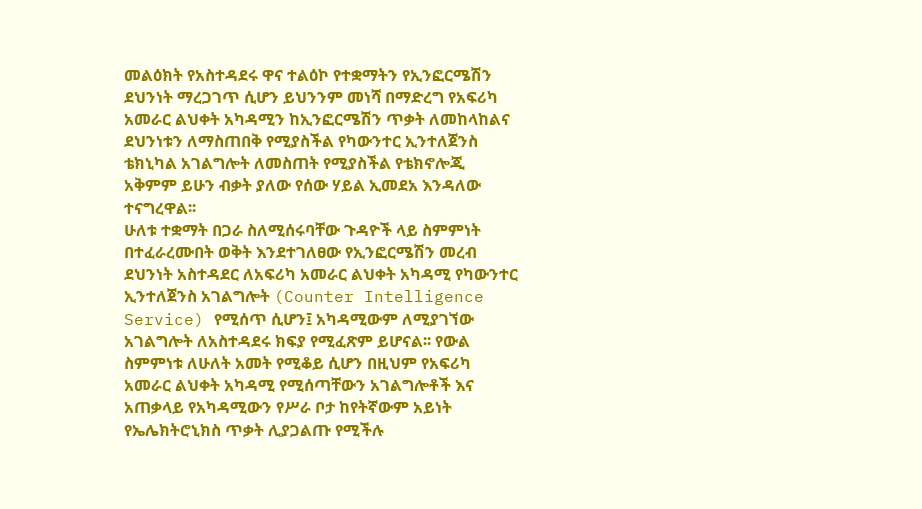መልዕክት የአስተዳደሩ ዋና ተልዕኮ የተቋማትን የኢንፎርሜሽን ደህንነት ማረጋገጥ ሲሆን ይህንንም መነሻ በማድረግ የአፍሪካ አመራር ልህቀት አካዳሚን ከኢንፎርሜሽን ጥቃት ለመከላከልና ደህንነቱን ለማስጠበቅ የሚያስችል የካውንተር ኢንተለጀንስ ቴክኒካል አገልግሎት ለመስጠት የሚያስችል የቴክኖሎጂ አቅምም ይሁን ብቃት ያለው የሰው ሃይል ኢመደአ እንዳለው ተናግረዋል፡፡
ሁለቱ ተቋማት በጋራ ስለሚሰሩባቸው ጉዳዮች ላይ ስምምነት በተፈራረሙበት ወቅት እንደተገለፀው የኢንፎርሜሽን መረብ ደህንነት አስተዳደር ለአፍሪካ አመራር ልህቀት አካዳሚ የካውንተር ኢንተለጀንስ አገልግሎት (Counter Intelligence Service) የሚሰጥ ሲሆን፤ አካዳሚውም ለሚያገኘው አገልግሎት ለአስተዳደሩ ክፍያ የሚፈጽም ይሆናል፡፡ የውል ስምምነቱ ለሁለት አመት የሚቆይ ሲሆን በዚህም የአፍሪካ አመራር ልህቀት አካዳሚ የሚሰጣቸውን አገልግሎቶች እና አጠቃላይ የአካዳሚውን የሥራ ቦታ ከየትኛውም አይነት የኤሌክትሮኒክስ ጥቃት ሊያጋልጡ የሚችሉ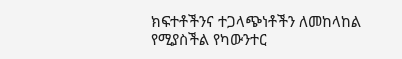ክፍተቶችንና ተጋላጭነቶችን ለመከላከል የሚያስችል የካውንተር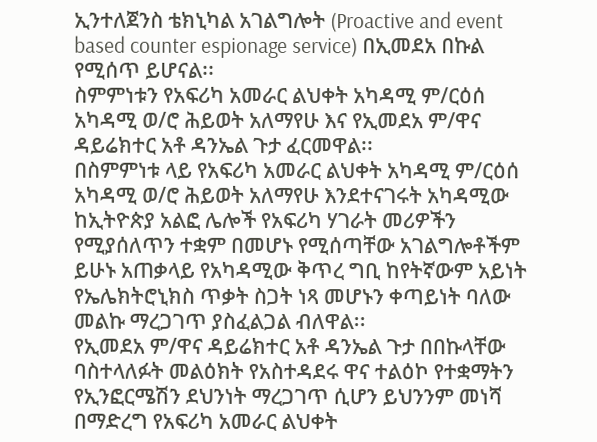ኢንተለጀንስ ቴክኒካል አገልግሎት (Proactive and event based counter espionage service) በኢመደአ በኩል የሚሰጥ ይሆናል፡፡
ስምምነቱን የአፍሪካ አመራር ልህቀት አካዳሚ ም/ርዕሰ አካዳሚ ወ/ሮ ሕይወት አለማየሁ እና የኢመደአ ም/ዋና ዳይሬክተር አቶ ዳንኤል ጉታ ፈርመዋል፡፡
በስምምነቱ ላይ የአፍሪካ አመራር ልህቀት አካዳሚ ም/ርዕሰ አካዳሚ ወ/ሮ ሕይወት አለማየሁ እንደተናገሩት አካዳሚው ከኢትዮጵያ አልፎ ሌሎች የአፍሪካ ሃገራት መሪዎችን የሚያሰለጥን ተቋም በመሆኑ የሚሰጣቸው አገልግሎቶችም ይሁኑ አጠቃላይ የአካዳሚው ቅጥረ ግቢ ከየትኛውም አይነት የኤሌክትሮኒክስ ጥቃት ስጋት ነጻ መሆኑን ቀጣይነት ባለው መልኩ ማረጋገጥ ያስፈልጋል ብለዋል፡፡
የኢመደአ ም/ዋና ዳይሬክተር አቶ ዳንኤል ጉታ በበኩላቸው ባስተላለፉት መልዕክት የአስተዳደሩ ዋና ተልዕኮ የተቋማትን የኢንፎርሜሽን ደህንነት ማረጋገጥ ሲሆን ይህንንም መነሻ በማድረግ የአፍሪካ አመራር ልህቀት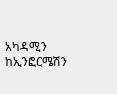አካዳሚን ከኢንፎርሜሽን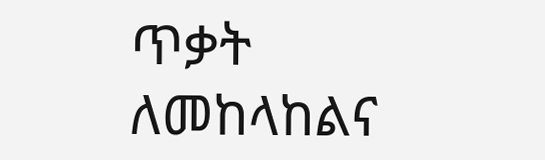ጥቃት ለመከላከልና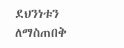ደህንነቱን ለማስጠበቅ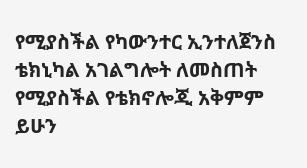የሚያስችል የካውንተር ኢንተለጀንስ ቴክኒካል አገልግሎት ለመስጠት የሚያስችል የቴክኖሎጂ አቅምም ይሁን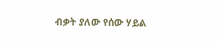ብቃት ያለው የሰው ሃይል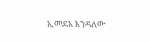ኢመደአ እንዳለው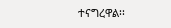ተናግረዋል፡፡